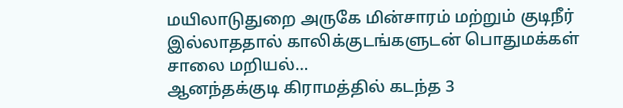மயிலாடுதுறை அருகே மின்சாரம் மற்றும் குடிநீர் இல்லாததால் காலிக்குடங்களுடன் பொதுமக்கள் சாலை மறியல்…
ஆனந்தக்குடி கிராமத்தில் கடந்த 3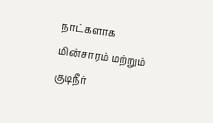நாட்களாக மின்சாரம் மற்றும் குடிநீர்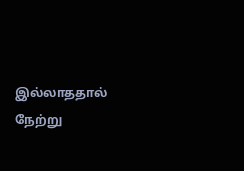இல்லாததால் நேற்று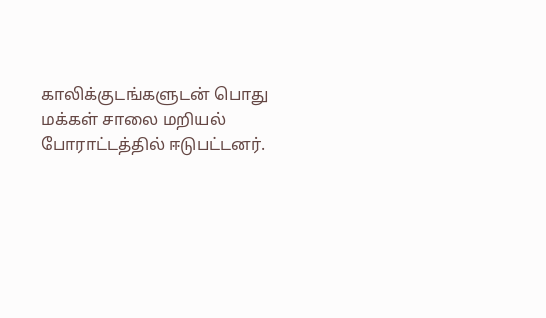காலிக்குடங்களுடன் பொது மக்கள் சாலை மறியல் போராட்டத்தில் ஈடுபட்டனர்.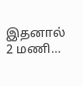இதனால் 2 மணி…